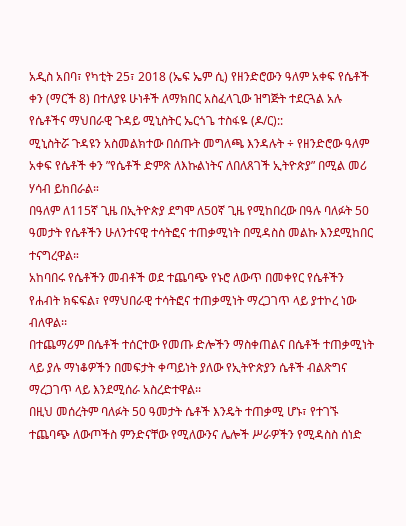አዲስ አበባ፣ የካቲት 25፣ 2018 (ኤፍ ኤም ሲ) የዘንድሮውን ዓለም አቀፍ የሴቶች ቀን (ማርች 8) በተለያዩ ሁነቶች ለማክበር አስፈላጊው ዝግጅት ተደርጓል አሉ የሴቶችና ማህበራዊ ጉዳይ ሚኒስትር ኤርጎጌ ተስፋዬ (ዶ/ር)::
ሚኒስትሯ ጉዳዩን አስመልክተው በሰጡት መግለጫ እንዳሉት ÷ የዘንድሮው ዓለም አቀፍ የሴቶች ቀን ”የሴቶች ድምጽ ለእኩልነትና ለበለጸገች ኢትዮጵያ” በሚል መሪ ሃሳብ ይከበራል።
በዓለም ለ115ኛ ጊዜ በኢትዮጵያ ደግሞ ለ50ኛ ጊዜ የሚከበረው በዓሉ ባለፉት 50 ዓመታት የሴቶችን ሁለንተናዊ ተሳትፎና ተጠቃሚነት በሚዳስስ መልኩ እንደሚከበር ተናግረዋል።
አከባበሩ የሴቶችን መብቶች ወደ ተጨባጭ የኑሮ ለውጥ በመቀየር የሴቶችን የሐብት ክፍፍል፣ የማህበራዊ ተሳትፎና ተጠቃሚነት ማረጋገጥ ላይ ያተኮረ ነው ብለዋል፡፡
በተጨማሪም በሴቶች ተሰርተው የመጡ ድሎችን ማስቀጠልና በሴቶች ተጠቃሚነት ላይ ያሉ ማነቆዎችን በመፍታት ቀጣይነት ያለው የኢትዮጵያን ሴቶች ብልጽግና ማረጋገጥ ላይ እንደሚሰራ አስረድተዋል፡፡
በዚህ መሰረትም ባለፉት 50 ዓመታት ሴቶች እንዴት ተጠቃሚ ሆኑ፣ የተገኙ ተጨባጭ ለውጦችስ ምንድናቸው የሚለውንና ሌሎች ሥራዎችን የሚዳስስ ሰነድ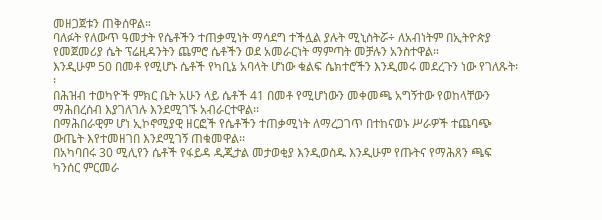መዘጋጀቱን ጠቅሰዋል።
ባለፉት የለውጥ ዓመታት የሴቶችን ተጠቃሚነት ማሳደግ ተችሏል ያሉት ሚኒስትሯ÷ ለአብነትም በኢትዮጵያ የመጀመሪያ ሴት ፕሬዚዳንትን ጨምሮ ሴቶችን ወደ አመራርነት ማምጣት መቻሉን አንስተዋል።
እንዲሁም 50 በመቶ የሚሆኑ ሴቶች የካቢኔ አባላት ሆነው ቁልፍ ሴክተሮችን እንዲመሩ መደረጉን ነው የገለጹት፡፡
በሕዝብ ተወካዮች ምክር ቤት አሁን ላይ ሴቶች 41 በመቶ የሚሆነውን መቀመጫ አግኝተው የወከላቸውን ማሕበረሰብ እያገለገሉ እንደሚገኙ አብራርተዋል፡፡
በማሕበራዊም ሆነ ኢኮኖሚያዊ ዘርፎች የሴቶችን ተጠቃሚነት ለማረጋገጥ በተከናወኑ ሥራዎች ተጨባጭ ውጤት እየተመዘገበ እንደሚገኝ ጠቁመዋል፡፡
በአካባበሩ 30 ሚሊየን ሴቶች የፋይዳ ዲጂታል መታወቂያ እንዲወስዱ እንዲሁም የጡትና የማሕጸን ጫፍ ካንሰር ምርመራ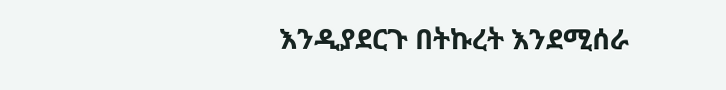እንዲያደርጉ በትኩረት እንደሚሰራ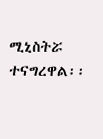ሚኒስትሯ ተናግረዋል፡፡